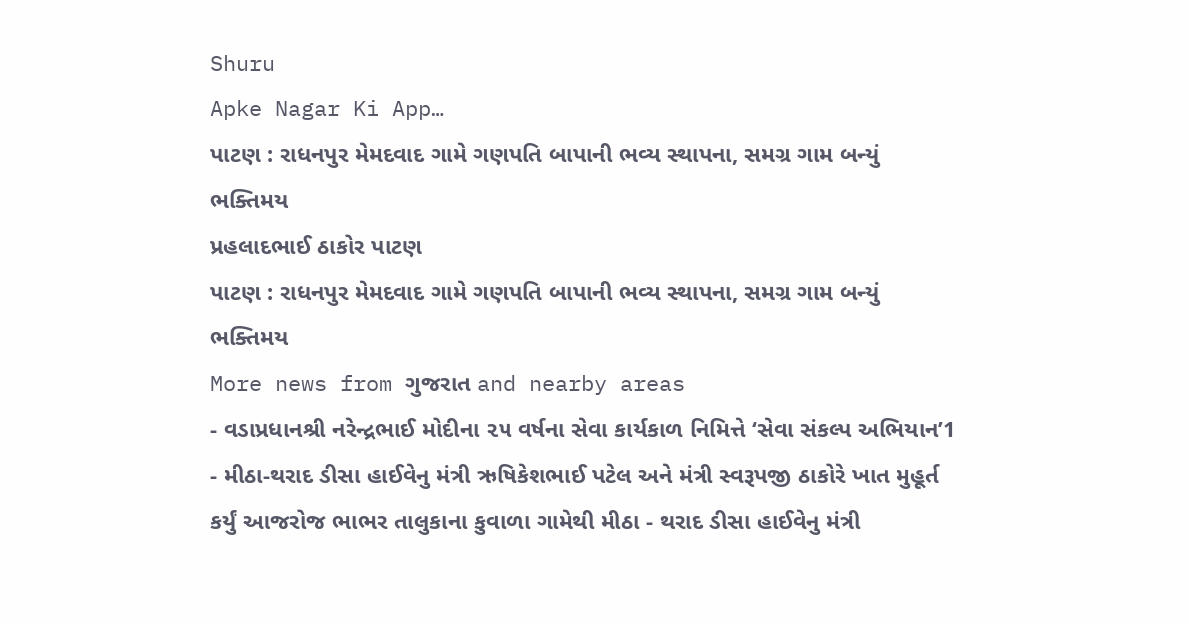Shuru
Apke Nagar Ki App…
પાટણ : રાધનપુર મેમદવાદ ગામે ગણપતિ બાપાની ભવ્ય સ્થાપના, સમગ્ર ગામ બન્યું ભક્તિમય
પ્રહલાદભાઈ ઠાકોર પાટણ
પાટણ : રાધનપુર મેમદવાદ ગામે ગણપતિ બાપાની ભવ્ય સ્થાપના, સમગ્ર ગામ બન્યું ભક્તિમય
More news from ગુજરાત and nearby areas
- વડાપ્રધાનશ્રી નરેન્દ્રભાઈ મોદીના ૨૫ વર્ષના સેવા કાર્યકાળ નિમિત્તે ‘સેવા સંકલ્પ અભિયાન’1
- મીઠા-થરાદ ડીસા હાઈવેનુ મંત્રી ઋષિકેશભાઈ પટેલ અને મંત્રી સ્વરૂપજી ઠાકોરે ખાત મુહૂર્ત કર્યું આજરોજ ભાભર તાલુકાના કુવાળા ગામેથી મીઠા - થરાદ ડીસા હાઈવેનુ મંત્રી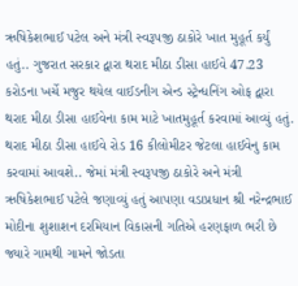ઋષિકેશભાઈ પટેલ અને મંત્રી સ્વરૂપજી ઠાકોરે ખાત મુહૂર્ત કર્યું હતું.. ગુજરાત સરકાર દ્વારા થરાદ મીઠા ડીસા હાઈવે 47.23 કરોડના ખર્ચે મજુર થયેલ વાઈડનીગ એન્ડ સ્ટ્રેન્ધનિંગ ઓફ દ્વારા થરાદ મીઠા ડીસા હાઈવેના કામ માટે ખાતમુહૂર્ત કરવામાં આવ્યું હતું. થરાદ મીઠા ડીસા હાઈવે રોડ 16 કીલોમીટર જેટલા હાઈવેનુ કામ કરવામાં આવશે.. જેમાં મંત્રી સ્વરૂપજી ઠાકોરે અને મંત્રી ઋષિકેશભાઈ પટેલે જણાવ્યું હતું આપણા વડાપ્રધાન શ્રી નરેન્દ્રભાઈ મોદીના શુશાશન દરમિયાન વિકાસની ગતિએ હરણફાળ ભરી છે જ્યારે ગામથી ગામને જોડતા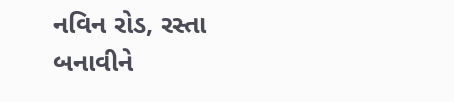નવિન રોડ, રસ્તા બનાવીને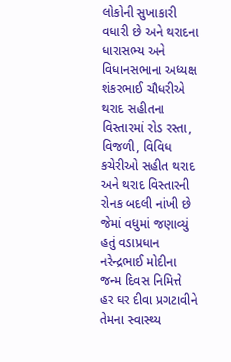લોકોની સુખાકારી વધારી છે અને થરાદના ધારાસભ્ય અને વિધાનસભાના અધ્યક્ષ શંકરભાઈ ચૌધરીએ થરાદ સહીતના વિસ્તારમાં રોડ રસ્તા, વિજળી, વિવિધ કચેરીઓ સહીત થરાદ અને થરાદ વિસ્તારની રોનક બદલી નાંખી છે જેમાં વધુમાં જણાવ્યું હતું વડાપ્રધાન નરેન્દ્રભાઈ મોદીના જન્મ દિવસ નિમિત્તે હર ઘર દીવા પ્રગટાવીને તેમના સ્વાસ્થ્ય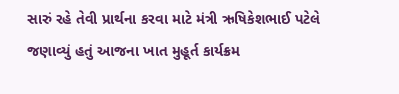સારું રહે તેવી પ્રાર્થના કરવા માટે મંત્રી ઋષિકેશભાઈ પટેલે જણાવ્યું હતું આજના ખાત મુહૂર્ત કાર્યક્રમ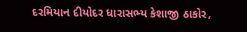દરમિયાન દીયોદર ધારાસભ્ય કેશાજી ઠાકોર,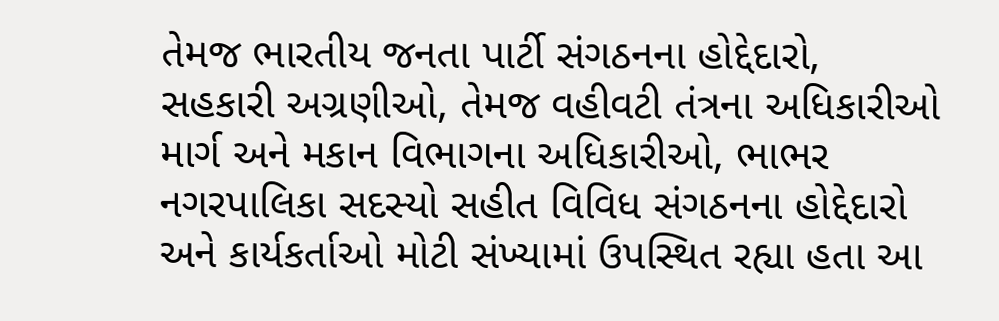તેમજ ભારતીય જનતા પાર્ટી સંગઠનના હોદ્દેદારો, સહકારી અગ્રણીઓ, તેમજ વહીવટી તંત્રના અધિકારીઓ માર્ગ અને મકાન વિભાગના અધિકારીઓ, ભાભર નગરપાલિકા સદસ્યો સહીત વિવિધ સંગઠનના હોદ્દેદારો અને કાર્યકર્તાઓ મોટી સંખ્યામાં ઉપસ્થિત રહ્યા હતા આ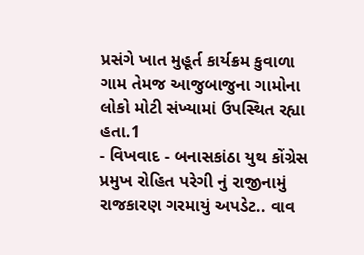પ્રસંગે ખાત મુહૂર્ત કાર્યક્રમ કુવાળા ગામ તેમજ આજુબાજુના ગામોના લોકો મોટી સંખ્યામાં ઉપસ્થિત રહ્યા હતા.1
- વિખવાદ - બનાસકાંઠા યુથ કોંગ્રેસ પ્રમુખ રોહિત પરેગી નું રાજીનામું રાજકારણ ગરમાયું અપડેટ.. વાવ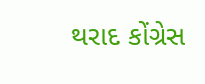થરાદ કોંગ્રેસ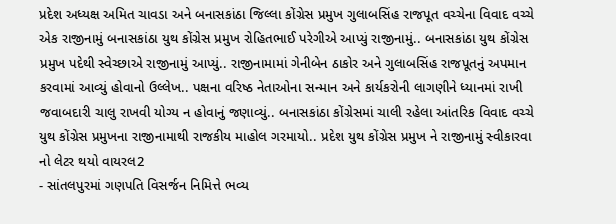પ્રદેશ અધ્યક્ષ અમિત ચાવડા અને બનાસકાંઠા જિલ્લા કોંગ્રેસ પ્રમુખ ગુલાબસિંહ રાજપૂત વચ્ચેના વિવાદ વચ્ચે એક રાજીનામું બનાસકાંઠા યુથ કોંગ્રેસ પ્રમુખ રોહિતભાઈ પરેગીએ આપ્યું રાજીનામું.. બનાસકાંઠા યુથ કોંગ્રેસ પ્રમુખ પદેથી સ્વેચ્છાએ રાજીનામું આપ્યું.. રાજીનામામાં ગેનીબેન ઠાકોર અને ગુલાબસિંહ રાજપૂતનું અપમાન કરવામાં આવ્યું હોવાનો ઉલ્લેખ.. પક્ષના વરિષ્ઠ નેતાઓના સન્માન અને કાર્યકરોની લાગણીને ધ્યાનમાં રાખી જવાબદારી ચાલુ રાખવી યોગ્ય ન હોવાનું જણાવ્યું.. બનાસકાંઠા કોંગ્રેસમાં ચાલી રહેલા આંતરિક વિવાદ વચ્ચે યુથ કોંગ્રેસ પ્રમુખના રાજીનામાથી રાજકીય માહોલ ગરમાયો.. પ્રદેશ યુથ કોંગ્રેસ પ્રમુખ ને રાજીનામું સ્વીકારવા નો લેટર થયો વાયરલ2
- સાંતલપુરમાં ગણપતિ વિસર્જન નિમિત્તે ભવ્ય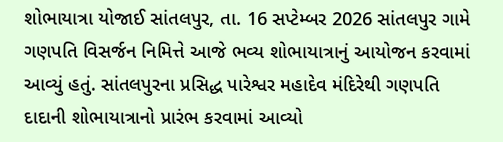શોભાયાત્રા યોજાઈ સાંતલપુર, તા. 16 સપ્ટેમ્બર 2026 સાંતલપુર ગામે ગણપતિ વિસર્જન નિમિત્તે આજે ભવ્ય શોભાયાત્રાનું આયોજન કરવામાં આવ્યું હતું. સાંતલપુરના પ્રસિદ્ધ પારેશ્વર મહાદેવ મંદિરેથી ગણપતિ દાદાની શોભાયાત્રાનો પ્રારંભ કરવામાં આવ્યો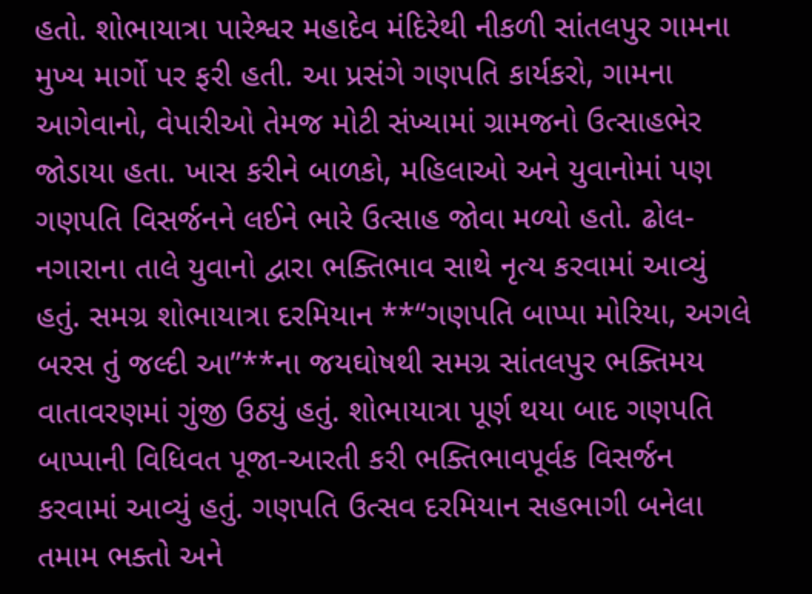હતો. શોભાયાત્રા પારેશ્વર મહાદેવ મંદિરેથી નીકળી સાંતલપુર ગામના મુખ્ય માર્ગો પર ફરી હતી. આ પ્રસંગે ગણપતિ કાર્યકરો, ગામના આગેવાનો, વેપારીઓ તેમજ મોટી સંખ્યામાં ગ્રામજનો ઉત્સાહભેર જોડાયા હતા. ખાસ કરીને બાળકો, મહિલાઓ અને યુવાનોમાં પણ ગણપતિ વિસર્જનને લઈને ભારે ઉત્સાહ જોવા મળ્યો હતો. ઢોલ-નગારાના તાલે યુવાનો દ્વારા ભક્તિભાવ સાથે નૃત્ય કરવામાં આવ્યું હતું. સમગ્ર શોભાયાત્રા દરમિયાન **“ગણપતિ બાપ્પા મોરિયા, અગલે બરસ તું જલ્દી આ”**ના જયઘોષથી સમગ્ર સાંતલપુર ભક્તિમય વાતાવરણમાં ગુંજી ઉઠ્યું હતું. શોભાયાત્રા પૂર્ણ થયા બાદ ગણપતિ બાપ્પાની વિધિવત પૂજા-આરતી કરી ભક્તિભાવપૂર્વક વિસર્જન કરવામાં આવ્યું હતું. ગણપતિ ઉત્સવ દરમિયાન સહભાગી બનેલા તમામ ભક્તો અને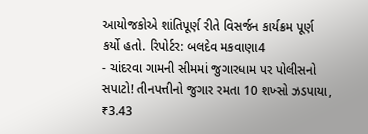આયોજકોએ શાંતિપૂર્ણ રીતે વિસર્જન કાર્યક્રમ પૂર્ણ કર્યો હતો. રિપોર્ટર: બલદેવ મકવાણા4
- ચાંદરવા ગામની સીમમાં જુગારધામ પર પોલીસનો સપાટો! તીનપત્તીનો જુગાર રમતા 10 શખ્સો ઝડપાયા, ₹3.43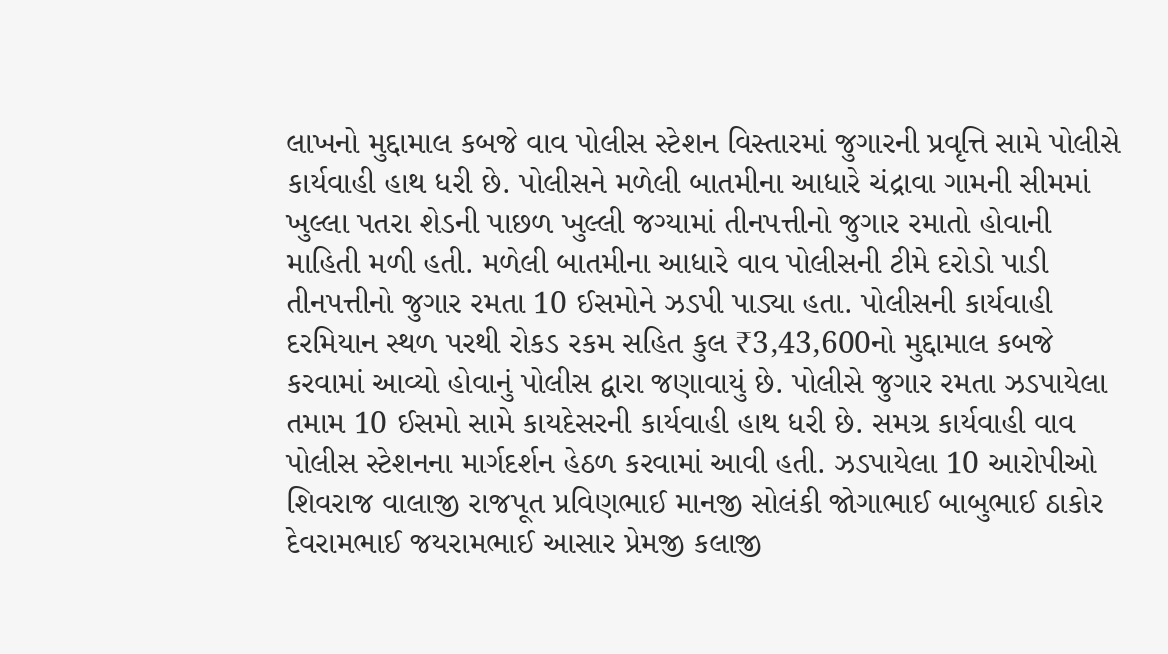લાખનો મુદ્દામાલ કબજે વાવ પોલીસ સ્ટેશન વિસ્તારમાં જુગારની પ્રવૃત્તિ સામે પોલીસે કાર્યવાહી હાથ ધરી છે. પોલીસને મળેલી બાતમીના આધારે ચંદ્રાવા ગામની સીમમાં ખુલ્લા પતરા શેડની પાછળ ખુલ્લી જગ્યામાં તીનપત્તીનો જુગાર રમાતો હોવાની માહિતી મળી હતી. મળેલી બાતમીના આધારે વાવ પોલીસની ટીમે દરોડો પાડી તીનપત્તીનો જુગાર રમતા 10 ઈસમોને ઝડપી પાડ્યા હતા. પોલીસની કાર્યવાહી દરમિયાન સ્થળ પરથી રોકડ રકમ સહિત કુલ ₹3,43,600નો મુદ્દામાલ કબજે કરવામાં આવ્યો હોવાનું પોલીસ દ્વારા જણાવાયું છે. પોલીસે જુગાર રમતા ઝડપાયેલા તમામ 10 ઈસમો સામે કાયદેસરની કાર્યવાહી હાથ ધરી છે. સમગ્ર કાર્યવાહી વાવ પોલીસ સ્ટેશનના માર્ગદર્શન હેઠળ કરવામાં આવી હતી. ઝડપાયેલા 10 આરોપીઓ શિવરાજ વાલાજી રાજપૂત પ્રવિણભાઈ માનજી સોલંકી જોગાભાઈ બાબુભાઈ ઠાકોર દેવરામભાઈ જયરામભાઈ આસાર પ્રેમજી કલાજી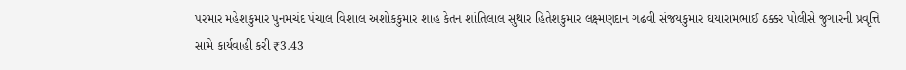પરમાર મહેશકુમાર પુનમચંદ પંચાલ વિશાલ અશોકકુમાર શાહ કેતન શાંતિલાલ સુથાર હિતેશકુમાર લક્ષ્મણદાન ગઢવી સંજયકુમાર ઘયારામભાઈ ઠક્કર પોલીસે જુગારની પ્રવૃત્તિ સામે કાર્યવાહી કરી ₹3.43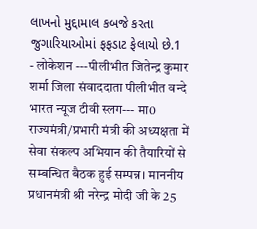લાખનો મુદ્દામાલ કબજે કરતા જુગારિયાઓમાં ફફડાટ ફેલાયો છે.1
- लोकेशन ---पीलीभीत जितेन्द्र कुमार शर्मा जिला संवाददाता पीलीभीत वन्दे भारत न्यूज टीवी स्लग--- मा0 राज्यमंत्री/प्रभारी मंत्री की अध्यक्षता में सेवा संकल्प अभियान की तैयारियों से सम्बन्धित बैठक हुई सम्पन्न। माननीय प्रधानमंत्री श्री नरेन्द्र मोदी जी के 25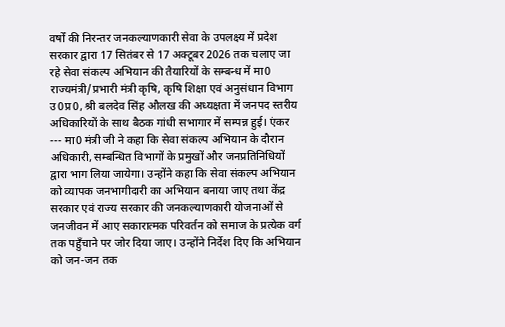वर्षों की निरन्तर जनकल्याणकारी सेवा के उपलक्ष्य में प्रदेश सरकार द्वारा 17 सितंबर से 17 अक्टूबर 2026 तक चलाए जा रहे सेवा संकल्प अभियान की तैयारियों के सम्बन्ध में मा0 राज्यमंत्री/प्रभारी मंत्री कृषि, कृषि शिक्षा एवं अनुसंधान विभाग उ0प्र0, श्री बलदेव सिंह औलख की अध्यक्षता में जनपद स्तरीय अधिकारियों के साथ बैठक गांधी सभागार में सम्पन्न हुई। एंकर --- मा0 मंत्री जी ने कहा कि सेवा संकल्प अभियान के दौरान अधिकारी, सम्बन्धित विभागों के प्रमुखों और जनप्रतिनिधियों द्वारा भाग लिया जायेगा। उन्होंने कहा कि सेवा संकल्प अभियान को व्यापक जनभागीदारी का अभियान बनाया जाए तथा केंद्र सरकार एवं राज्य सरकार की जनकल्याणकारी योजनाओं से जनजीवन में आए सकारात्मक परिवर्तन को समाज के प्रत्येक वर्ग तक पहुँचाने पर जोर दिया जाए। उन्होंने निर्देश दिए कि अभियान को जन-जन तक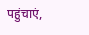पहुंचाएं,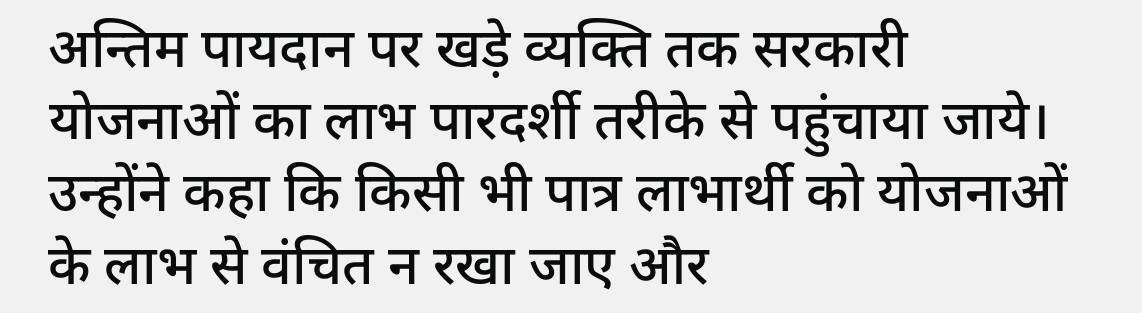अन्तिम पायदान पर खड़े व्यक्ति तक सरकारी योजनाओं का लाभ पारदर्शी तरीके से पहुंचाया जाये। उन्होंने कहा कि किसी भी पात्र लाभार्थी को योजनाओं के लाभ से वंचित न रखा जाए और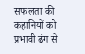सफलता की कहानियों को प्रभावी ढंग से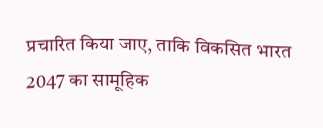प्रचारित किया जाए, ताकि विकसित भारत 2047 का सामूहिक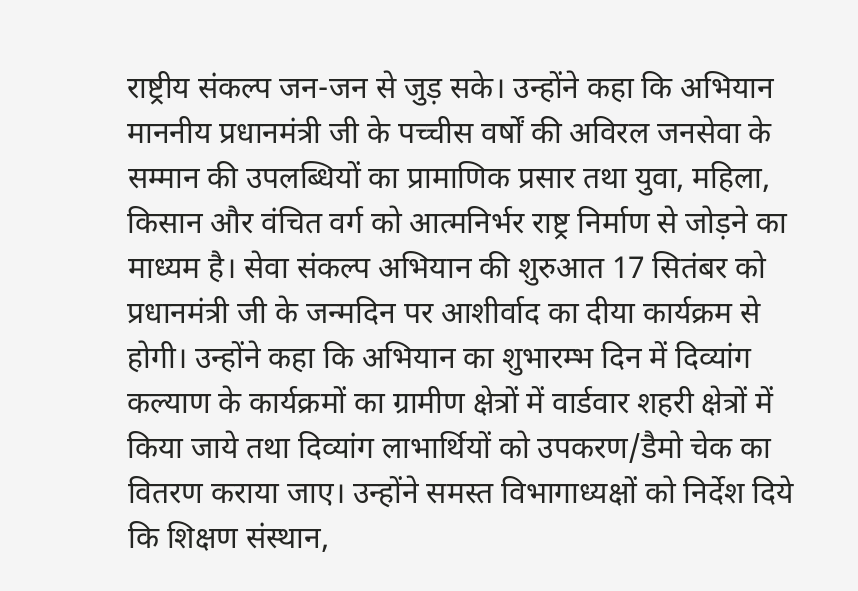राष्ट्रीय संकल्प जन-जन से जुड़ सके। उन्होंने कहा कि अभियान माननीय प्रधानमंत्री जी के पच्चीस वर्षों की अविरल जनसेवा के सम्मान की उपलब्धियों का प्रामाणिक प्रसार तथा युवा, महिला, किसान और वंचित वर्ग को आत्मनिर्भर राष्ट्र निर्माण से जोड़ने का माध्यम है। सेवा संकल्प अभियान की शुरुआत 17 सितंबर को प्रधानमंत्री जी के जन्मदिन पर आशीर्वाद का दीया कार्यक्रम से होगी। उन्होंने कहा कि अभियान का शुभारम्भ दिन में दिव्यांग कल्याण के कार्यक्रमों का ग्रामीण क्षेत्रों में वार्डवार शहरी क्षेत्रों में किया जाये तथा दिव्यांग लाभार्थियों को उपकरण/डैमो चेक का वितरण कराया जाए। उन्होंने समस्त विभागाध्यक्षों को निर्देश दिये कि शिक्षण संस्थान,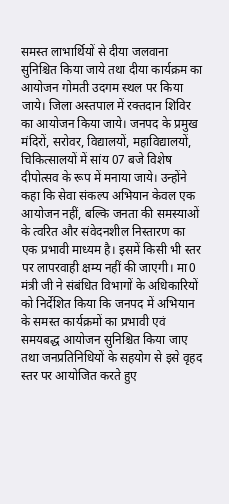समस्त लाभार्थियों से दीया जलवाना सुनिश्चित किया जाये तथा दीया कार्यक्रम का आयोजन गोमती उदगम स्थल पर किया जाये। जिला अस्तपाल में रक्तदान शिविर का आयोजन किया जाये। जनपद के प्रमुख मंदिरों, सरोवर, विद्यालयों, महाविद्यालयों, चिकित्सालयों में सांय 07 बजे विशेष दीपोत्सव के रूप में मनाया जाये। उन्होंने कहा कि सेवा संकल्प अभियान केवल एक आयोजन नहीं, बल्कि जनता की समस्याओं के त्वरित और संवेदनशील निस्तारण का एक प्रभावी माध्यम है। इसमें किसी भी स्तर पर लापरवाही क्षम्य नहीं की जाएगी। मा0 मंत्री जी ने संबंधित विभागों के अधिकारियों को निर्देशित किया कि जनपद में अभियान के समस्त कार्यक्रमों का प्रभावी एवं समयबद्ध आयोजन सुनिश्चित किया जाए तथा जनप्रतिनिधियों के सहयोग से इसे वृहद स्तर पर आयोजित करते हुए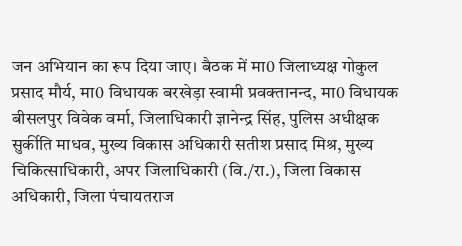जन अभियान का रूप दिया जाए। बैठक में मा0 जिलाध्यक्ष गोकुल प्रसाद मौर्य, मा0 विधायक बरखेड़ा स्वामी प्रवक्तानन्द, मा0 विधायक बीसलपुर विवेक वर्मा, जिलाधिकारी ज्ञानेन्द्र सिंह, पुलिस अधीक्षक सुर्कीति माधव, मुख्य विकास अधिकारी सतीश प्रसाद मिश्र, मुख्य चिकित्साधिकारी, अपर जिलाधिकारी (वि./रा.), जिला विकास अधिकारी, जिला पंचायतराज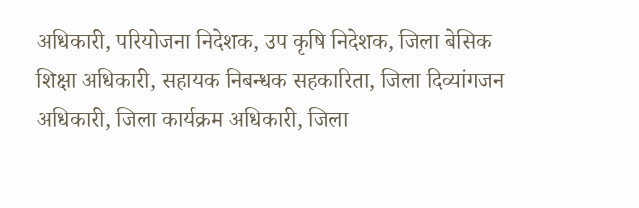अधिकारी, परियोजना निदेशक, उप कृषि निदेशक, जिला बेसिक शिक्षा अधिकारी, सहायक निबन्धक सहकारिता, जिला दिव्यांगजन अधिकारी, जिला कार्यक्रम अधिकारी, जिला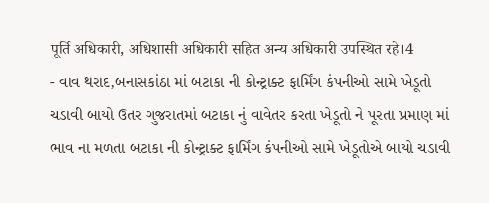पूर्ति अधिकारी, अधिशासी अधिकारी सहित अन्य अधिकारी उपस्थित रहे।4
- વાવ થરાદ,બનાસકાંઠા માં બટાકા ની કોન્ટ્રાક્ટ ફાર્મિંગ કંપનીઓ સામે ખેડૂતો ચડાવી બાયો ઉતર ગુજરાતમાં બટાકા નું વાવેતર કરતા ખેડૂતો ને પૂરતા પ્રમાણ માં ભાવ ના મળતા બટાકા ની કોન્ટ્રાક્ટ ફાર્મિંગ કંપનીઓ સામે ખેડૂતોએ બાયો ચડાવી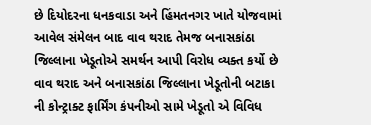છે દિયોદરના ધનકવાડા અને હિંમતનગર ખાતે યોજવામાં આવેલ સંમેલન બાદ વાવ થરાદ તેમજ બનાસકાંઠા જિલ્લાના ખેડૂતોએ સમર્થન આપી વિરોધ વ્યક્ત કર્યો છે વાવ થરાદ અને બનાસકાંઠા જિલ્લાના ખેડૂતોની બટાકા ની કોન્ટ્રાક્ટ ફાર્મિંગ કંપનીઓ સામે ખેડૂતો એ વિવિધ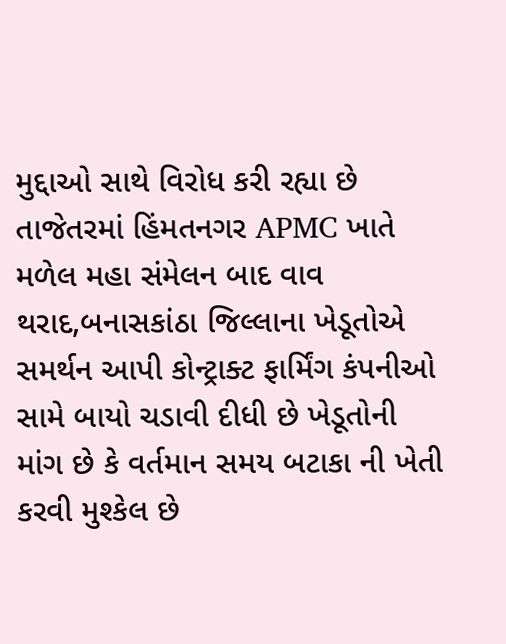મુદ્દાઓ સાથે વિરોધ કરી રહ્યા છે તાજેતરમાં હિંમતનગર APMC ખાતે મળેલ મહા સંમેલન બાદ વાવ થરાદ,બનાસકાંઠા જિલ્લાના ખેડૂતોએ સમર્થન આપી કોન્ટ્રાક્ટ ફાર્મિંગ કંપનીઓ સામે બાયો ચડાવી દીધી છે ખેડૂતોની માંગ છે કે વર્તમાન સમય બટાકા ની ખેતી કરવી મુશ્કેલ છે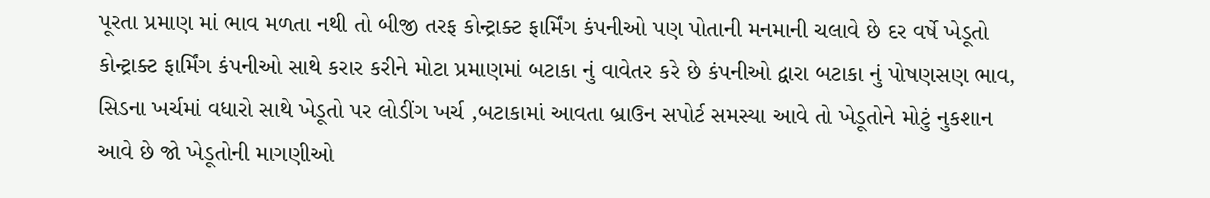પૂરતા પ્રમાણ માં ભાવ મળતા નથી તો બીજી તરફ કોન્ટ્રાક્ટ ફાર્મિંગ કંપનીઓ પણ પોતાની મનમાની ચલાવે છે દર વર્ષે ખેડૂતો કોન્ટ્રાક્ટ ફાર્મિંગ કંપનીઓ સાથે કરાર કરીને મોટા પ્રમાણમાં બટાકા નું વાવેતર કરે છે કંપનીઓ દ્વારા બટાકા નું પોષણસણ ભાવ, સિડના ખર્ચમાં વધારો સાથે ખેડૂતો પર લોડીંગ ખર્ચ ,બટાકામાં આવતા બ્રાઉન સપોર્ટ સમસ્યા આવે તો ખેડૂતોને મોટું નુકશાન આવે છે જો ખેડૂતોની માગણીઓ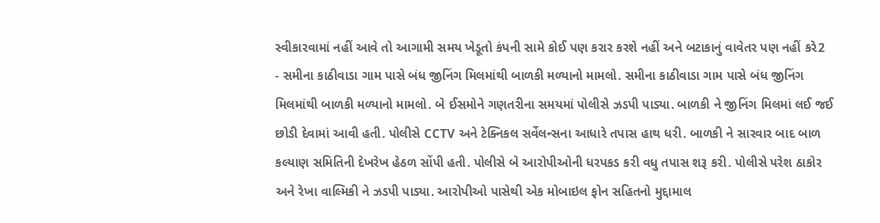સ્વીકારવામાં નહીં આવે તો આગામી સમય ખેડૂતો કંપની સામે કોઈ પણ કરાર કરશે નહીં અને બટાકાનું વાવેતર પણ નહીં કરે2
- સમીના કાઠીવાડા ગામ પાસે બંધ જીનિંગ મિલમાંથી બાળકી મળ્યાનો મામલો. સમીના કાઠીવાડા ગામ પાસે બંધ જીનિંગ મિલમાંથી બાળકી મળ્યાનો મામલો. બે ઈસમોને ગણતરીના સમયમાં પોલીસે ઝડપી પાડ્યા. બાળકી ને જીનિંગ મિલમાં લઈ જઈ છોડી દેવામાં આવી હતી. પોલીસે CCTV અને ટેક્નિકલ સર્વેલન્સના આધારે તપાસ હાથ ધરી. બાળકી ને સારવાર બાદ બાળ કલ્યાણ સમિતિની દેખરેખ હેઠળ સોંપી હતી. પોલીસે બે આરોપીઓની ધરપકડ કરી વધુ તપાસ શરૂ કરી. પોલીસે પરેશ ઠાકોર અને રેખા વાલ્મિકી ને ઝડપી પાડ્યા. આરોપીઓ પાસેથી એક મોબાઇલ ફોન સહિતનો મુદ્દામાલ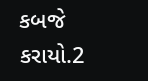કબજે કરાયો.2